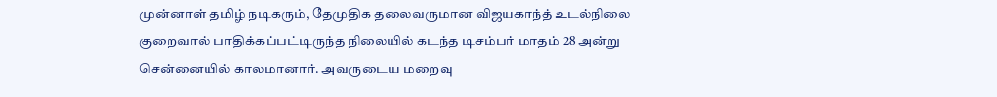முன்னாள் தமிழ் நடிகரும், தேமுதிக தலைவருமான விஜயகாந்த் உடல்நிலை குறைவால் பாதிக்கப்பட்டிருந்த நிலையில் கடந்த டிசம்பர் மாதம் 28 அன்று சென்னையில் காலமானார். அவருடைய மறைவு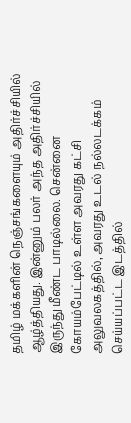தமிழ் மக்களின் நெஞ்சங்களையும் அதிர்ச்சியில் ஆழ்த்தியது. இன்னும் பலர் அந்த அதிர்ச்சியில் இருந்து மீண்ட பாடில்லை. சென்னை கோயம்பேட்டில் உள்ள அவரது கட்சி அலுவலகத்தில், அவரது உடல் நல்லடக்கம் செய்யப்பட்ட இடத்தில்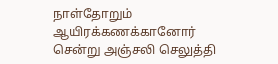நாள்தோறும் ஆயிரக்கணக்கானோர் சென்று அஞ்சலி செலுத்தி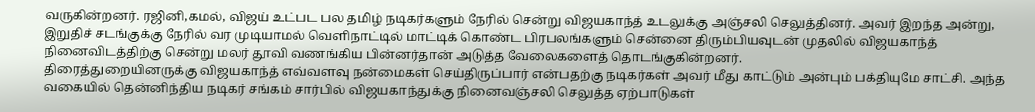வருகின்றனர். ரஜினி,கமல், விஜய் உட்பட பல தமிழ் நடிகர்களும் நேரில் சென்று விஜயகாந்த் உடலுக்கு அஞ்சலி செலுத்தினர். அவர் இறந்த அன்று, இறுதிச் சடங்குக்கு நேரில் வர முடியாமல் வெளிநாட்டில் மாட்டிக் கொண்ட பிரபலங்களும் சென்னை திரும்பியவுடன் முதலில் விஜயகாந்த் நினைவிடத்திற்கு சென்று மலர் தூவி வணங்கிய பின்னர்தான் அடுத்த வேலைகளைத் தொடங்குகின்றனர்.
திரைத்துறையினருக்கு விஜயகாந்த் எவ்வளவு நன்மைகள் செய்திருப்பார் என்பதற்கு நடிகர்கள் அவர் மீது காட்டும் அன்பும் பக்தியுமே சாட்சி. அந்த வகையில் தென்னிந்திய நடிகர் சங்கம் சார்பில் விஜயகாந்துக்கு நினைவஞ்சலி செலுத்த ஏற்பாடுகள்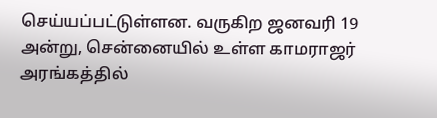செய்யப்பட்டுள்ளன. வருகிற ஜனவரி 19 அன்று, சென்னையில் உள்ள காமராஜர் அரங்கத்தில்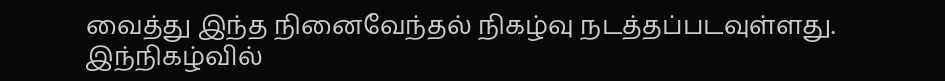வைத்து இந்த நினைவேந்தல் நிகழ்வு நடத்தப்படவுள்ளது. இந்நிகழ்வில்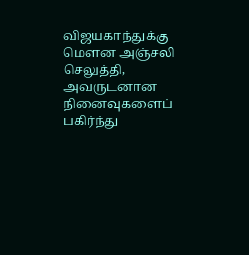விஜயகாந்துக்கு மௌன அஞ்சலி செலுத்தி, அவருடனான நினைவுகளைப் பகிர்ந்து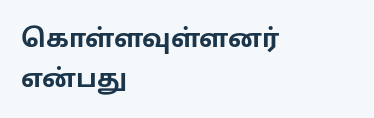கொள்ளவுள்ளனர் என்பது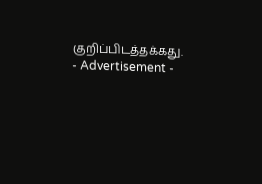குறிப்பிடத்தக்கது.
- Advertisement -